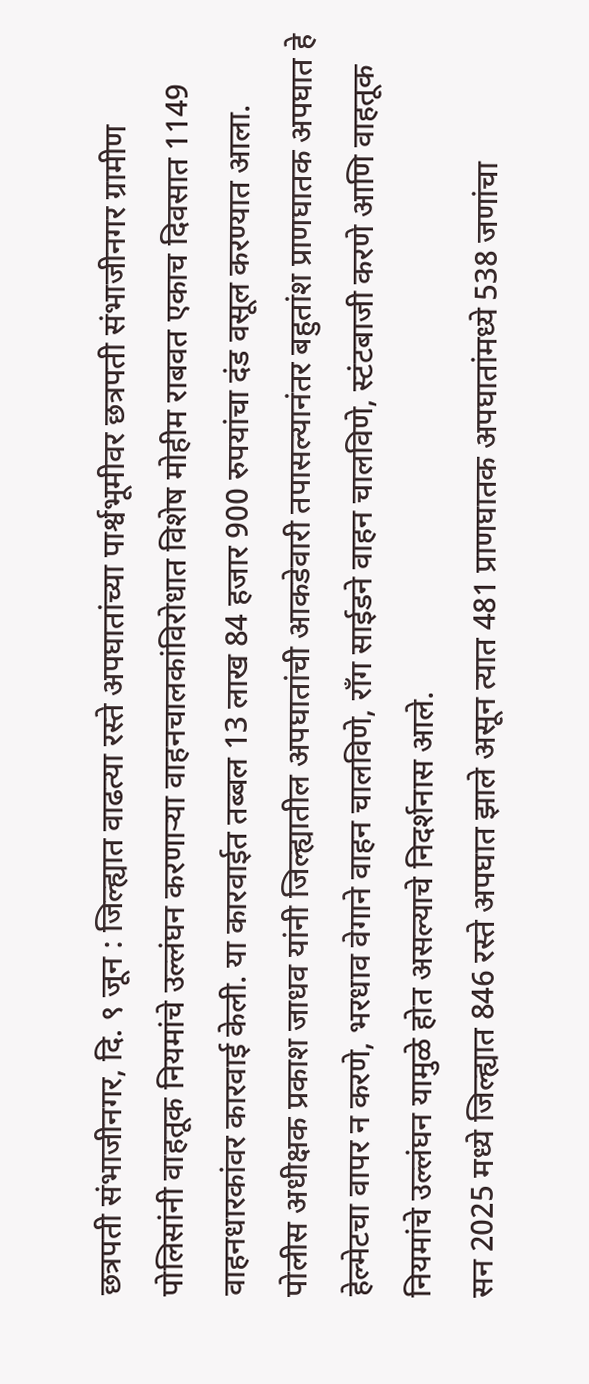छत्रपती संभाजीनगर, दि. ९ जून : जिल्ह्यात वाढत्या रस्ते अपघातांच्या पार्श्वभूमीवर छत्रपती संभाजीनगर ग्रामीण पोलिसांनी वाहतूक नियमांचे उल्लंघन करणाऱ्या वाहनचालकांविरोधात विशेष मोहीम राबवत एकाच दिवसात 1149 वाहनधारकांवर कारवाई केली. या कारवाईत तब्बल 13 लाख 84 हजार 900 रुपयांचा दंड वसूल करण्यात आला.
पोलीस अधीक्षक प्रकाश जाधव यांनी जिल्ह्यातील अपघातांची आकडेवारी तपासल्यानंतर बहुतांश प्राणघातक अपघात हे हेल्मेटचा वापर न करणे, भरधाव वेगाने वाहन चालविणे, राँग साईडने वाहन चालविणे, स्टंटबाजी करणे आणि वाहतूक नियमांचे उल्लंघन यामुळे होत असल्याचे निदर्शनास आले.
सन 2025 मध्ये जिल्ह्यात 846 रस्ते अपघात झाले असून त्यात 481 प्राणघातक अपघातांमध्ये 538 जणांचा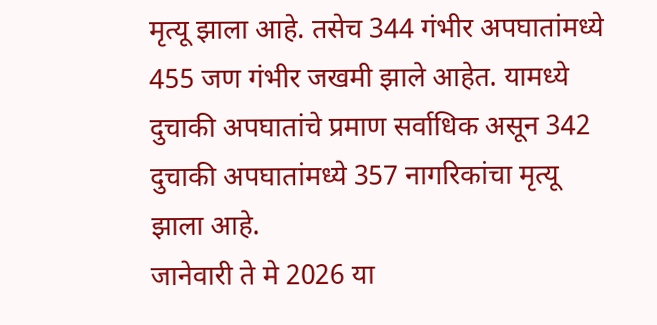मृत्यू झाला आहे. तसेच 344 गंभीर अपघातांमध्ये 455 जण गंभीर जखमी झाले आहेत. यामध्ये दुचाकी अपघातांचे प्रमाण सर्वाधिक असून 342 दुचाकी अपघातांमध्ये 357 नागरिकांचा मृत्यू झाला आहे.
जानेवारी ते मे 2026 या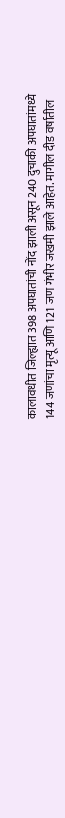कालावधीत जिल्ह्यात 398 अपघातांची नोंद झाली असून 240 दुचाकी अपघातांमध्ये 144 जणांचा मृत्यू आणि 121 जण गंभीर जखमी झाले आहेत. मागील दीड वर्षातील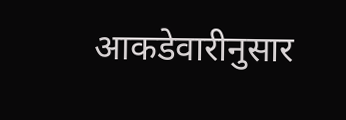आकडेवारीनुसार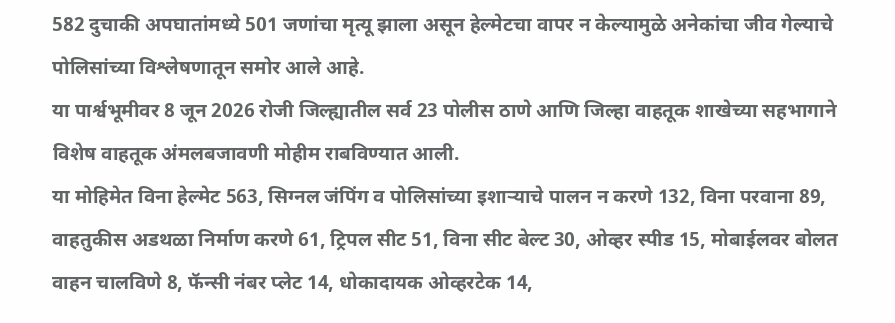582 दुचाकी अपघातांमध्ये 501 जणांचा मृत्यू झाला असून हेल्मेटचा वापर न केल्यामुळे अनेकांचा जीव गेल्याचे पोलिसांच्या विश्लेषणातून समोर आले आहे.
या पार्श्वभूमीवर 8 जून 2026 रोजी जिल्ह्यातील सर्व 23 पोलीस ठाणे आणि जिल्हा वाहतूक शाखेच्या सहभागाने विशेष वाहतूक अंमलबजावणी मोहीम राबविण्यात आली.
या मोहिमेत विना हेल्मेट 563, सिग्नल जंपिंग व पोलिसांच्या इशाऱ्याचे पालन न करणे 132, विना परवाना 89, वाहतुकीस अडथळा निर्माण करणे 61, ट्रिपल सीट 51, विना सीट बेल्ट 30, ओव्हर स्पीड 15, मोबाईलवर बोलत वाहन चालविणे 8, फॅन्सी नंबर प्लेट 14, धोकादायक ओव्हरटेक 14,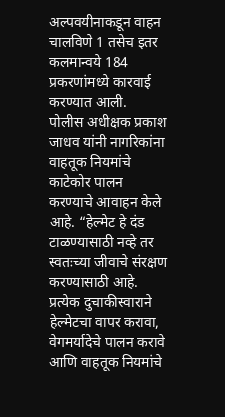अल्पवयीनाकडून वाहन चालविणे 1 तसेच इतर कलमान्वये 184 प्रकरणांमध्ये कारवाई करण्यात आली.
पोलीस अधीक्षक प्रकाश जाधव यांनी नागरिकांना वाहतूक नियमांचे काटेकोर पालन करण्याचे आवाहन केले आहे. “हेल्मेट हे दंड टाळण्यासाठी नव्हे तर स्वतःच्या जीवाचे संरक्षण करण्यासाठी आहे. प्रत्येक दुचाकीस्वाराने हेल्मेटचा वापर करावा, वेगमर्यादेचे पालन करावे आणि वाहतूक नियमांचे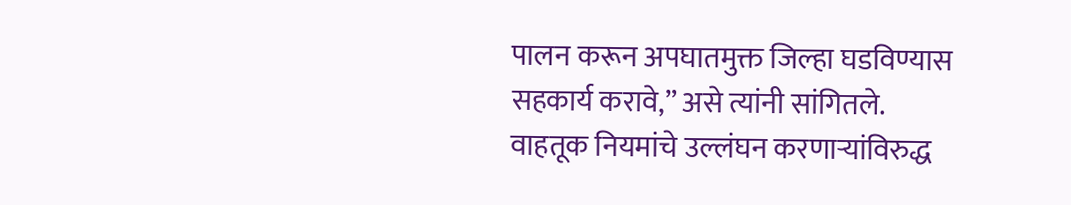पालन करून अपघातमुक्त जिल्हा घडविण्यास सहकार्य करावे,” असे त्यांनी सांगितले.
वाहतूक नियमांचे उल्लंघन करणाऱ्यांविरुद्ध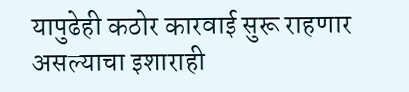यापुढेही कठोर कारवाई सुरू राहणार असल्याचा इशाराही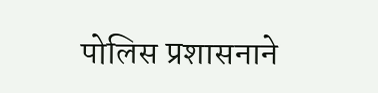पोलिस प्रशासनाने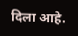दिला आहे.